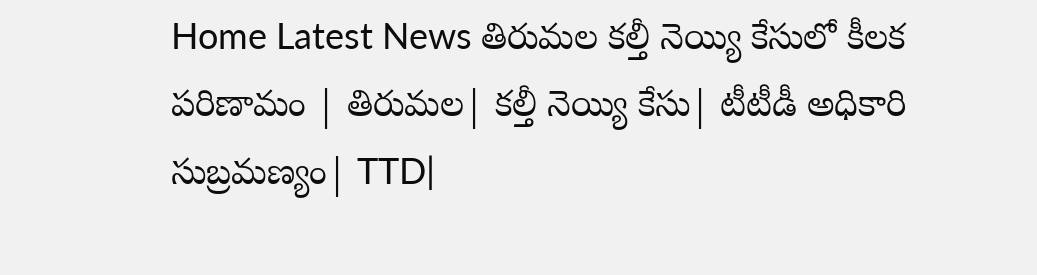Home Latest News తిరుమల కల్తీ నెయ్యి కేసులో కీలక పరిణామం | తిరుమల| కల్తీ నెయ్యి కేసు| టీటీడీ అధికారి సుబ్రమణ్యం| TTD|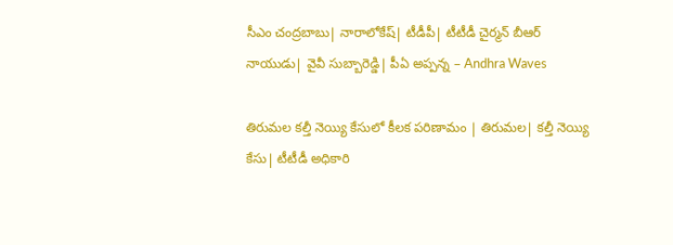సీఎం చంద్రబాబు| నారాలోకేష్| టీడీపీ| టీటీడీ చైర్మన్ బీఆర్ నాయుడు| వైవీ సుబ్బారెడ్డి| పీఏ అప్పన్న – Andhra Waves

తిరుమల కల్తీ నెయ్యి కేసులో కీలక పరిణామం | తిరుమల| కల్తీ నెయ్యి కేసు| టీటీడీ అధికారి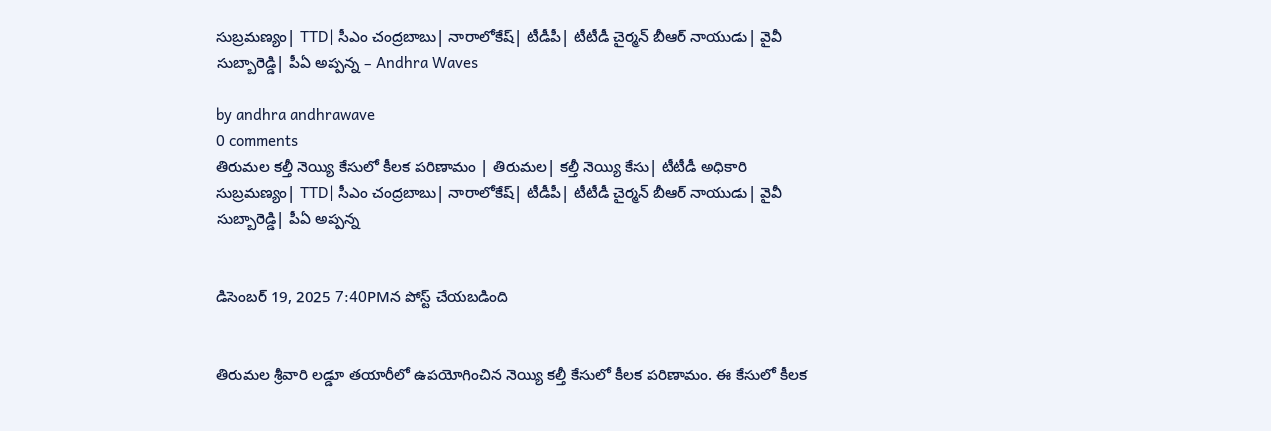సుబ్రమణ్యం| TTD| సీఎం చంద్రబాబు| నారాలోకేష్| టీడీపీ| టీటీడీ చైర్మన్ బీఆర్ నాయుడు| వైవీ సుబ్బారెడ్డి| పీఏ అప్పన్న – Andhra Waves

by andhra andhrawave
0 comments
తిరుమల కల్తీ నెయ్యి కేసులో కీలక పరిణామం | తిరుమల| కల్తీ నెయ్యి కేసు| టీటీడీ అధికారి సుబ్రమణ్యం| TTD| సీఎం చంద్రబాబు| నారాలోకేష్| టీడీపీ| టీటీడీ చైర్మన్ బీఆర్ నాయుడు| వైవీ సుబ్బారెడ్డి| పీఏ అప్పన్న


డిసెంబర్ 19, 2025 7:40PMన పోస్ట్ చేయబడింది


తిరుమల శ్రీవారి లడ్డూ తయారీలో ఉపయోగించిన నెయ్యి కల్తీ కేసులో కీలక పరిణామం. ఈ కేసులో కీలక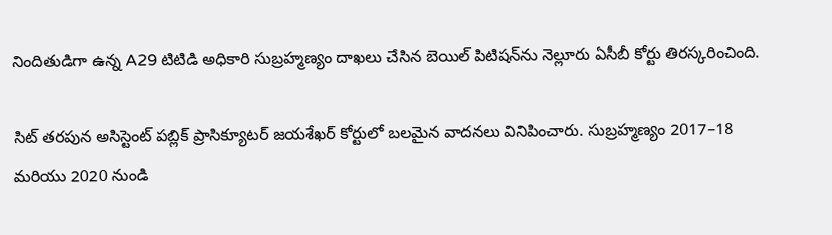నిందితుడిగా ఉన్న A29 టిటిడి అధికారి సుబ్రహ్మణ్యం దాఖలు చేసిన బెయిల్ పిటిషన్‌ను నెల్లూరు ఏసీబీ కోర్టు తిరస్కరించింది.

సిట్ తరపున అసిస్టెంట్ పబ్లిక్ ప్రాసిక్యూటర్ జయశేఖర్ కోర్టులో బలమైన వాదనలు వినిపించారు. సుబ్రహ్మణ్యం 2017–18 మరియు 2020 నుండి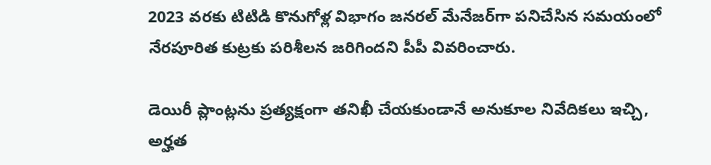2023 వరకు టిటిడి కొనుగోళ్ల విభాగం జనరల్ మేనేజర్‌గా పనిచేసిన సమయంలో నేరపూరిత కుట్రకు పరిశీలన జరిగిందని పీపీ వివరించారు.

డెయిరీ ప్లాంట్లను ప్రత్యక్షంగా తనిఖీ చేయకుండానే అనుకూల నివేదికలు ఇచ్చి, అర్హత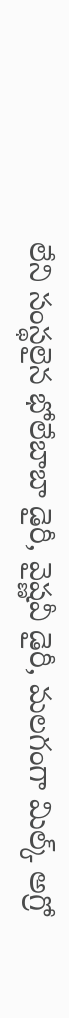లేని సంస్థలైన భోలేబాబా డైరీ, వైష్ణవీ డైరీ, మలగంగా మిల్క్ అగ్రో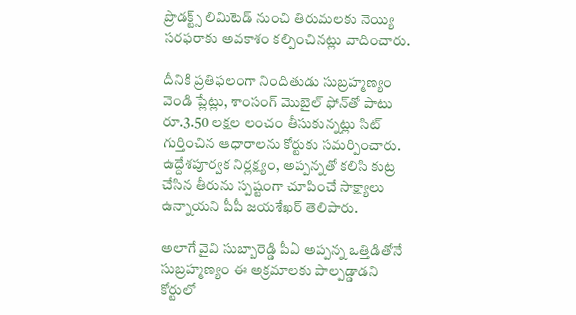ప్రొడక్ట్స్ లిమిటెడ్ నుంచి తిరుమలకు నెయ్యి సరఫరాకు అవకాశం కల్పించినట్లు వాదించారు.

దీనికి ప్రతిఫలంగా నిందితుడు సుబ్రహ్మణ్యం వెండి ప్లేట్లు, శాంసంగ్ మొబైల్ ఫోన్‌తో పాటు రూ.3.50 లక్షల లంచం తీసుకున్నట్లు సిట్ గుర్తించిన ఆధారాలను కోర్టుకు సమర్పించారు. ఉద్దేశపూర్వక నిర్లక్ష్యం, అప్పన్నతో కలిసి కుట్ర చేసిన తీరును స్పష్టంగా చూపించే సాక్ష్యాలు ఉన్నాయని పీపీ జయశేఖర్ తెలిపారు.

అలాగే వైవి సుబ్బారెడ్డి పీఏ అప్పన్న ఒత్తిడితోనే సుబ్రహ్మణ్యం ఈ అక్రమాలకు పాల్పడ్డాడని కోర్టులో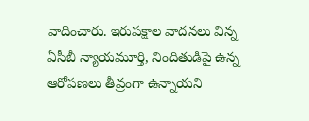వాదించారు. ఇరుపక్షాల వాదనలు విన్న ఏసీబీ న్యాయమూర్తి, నిందితుడిపై ఉన్న ఆరోపణలు తీవ్రంగా ఉన్నాయని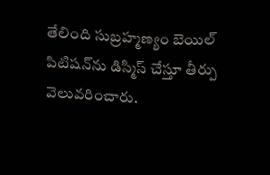తేలింది సుబ్రహ్మణ్యం బెయిల్ పిటిషన్‌ను డిస్మిస్ చేస్తూ తీర్పు వెలువరించారు.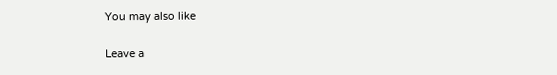You may also like

Leave a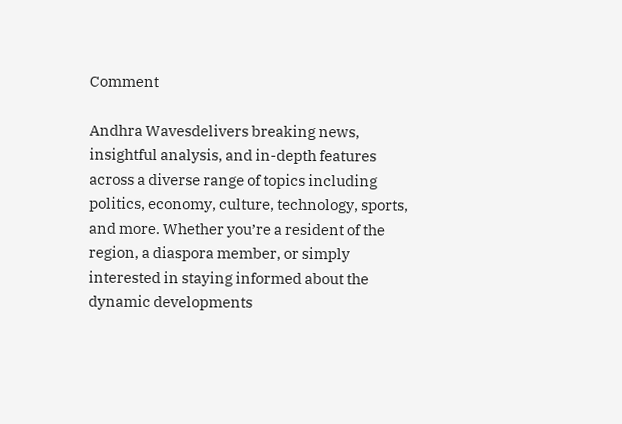Comment

Andhra Wavesdelivers breaking news, insightful analysis, and in-depth features across a diverse range of topics including politics, economy, culture, technology, sports, and more. Whether you’re a resident of the region, a diaspora member, or simply interested in staying informed about the dynamic developments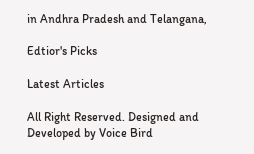in Andhra Pradesh and Telangana,

Edtior's Picks

Latest Articles

All Right Reserved. Designed and Developed by Voice Bird